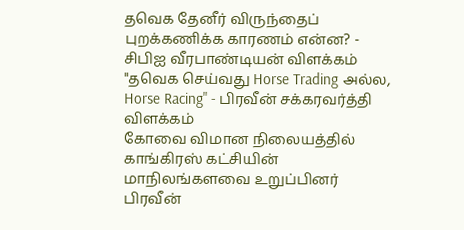தவெக தேனீர் விருந்தைப் புறக்கணிக்க காரணம் என்ன? - சிபிஐ வீரபாண்டியன் விளக்கம்
"தவெக செய்வது Horse Trading அல்ல, Horse Racing" - பிரவீன் சக்கரவர்த்தி விளக்கம்
கோவை விமான நிலையத்தில் காங்கிரஸ் கட்சியின் மாநிலங்களவை உறுப்பினர் பிரவீன்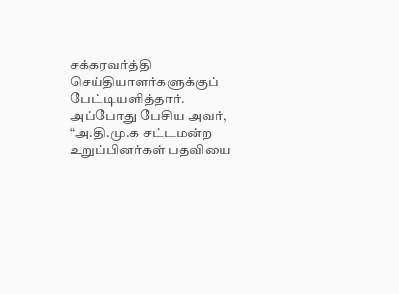சக்கரவர்த்தி செய்தியாளர்களுக்குப் பேட்டியளித்தார்.
அப்போது பேசிய அவர், “அ.தி.மு.க சட்டமன்ற உறுப்பினர்கள் பதவியை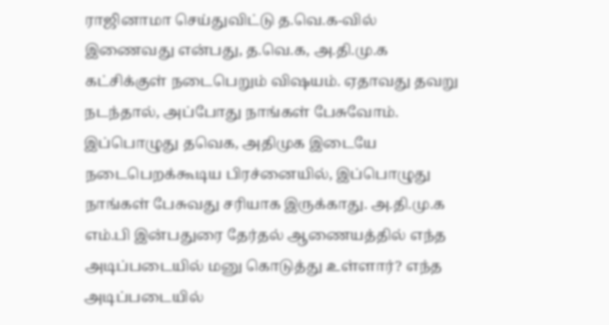ராஜினாமா செய்துவிட்டு த.வெ.க-வில் இணைவது என்பது, த.வெ.க, அ.தி.மு.க கட்சிக்குள் நடைபெறும் விஷயம். ஏதாவது தவறு நடந்தால், அப்போது நாங்கள் பேசுவோம்.
இப்பொழுது தவெக, அதிமுக இடையே நடைபெறக்கூடிய பிரச்னையில், இப்பொழுது நாங்கள் பேசுவது சரியாக இருக்காது. அ.தி.மு.க எம்.பி இன்பதுரை தேர்தல் ஆணையத்தில் எந்த அடிப்படையில் மனு கொடுத்து உள்ளார்? எந்த அடிப்படையில்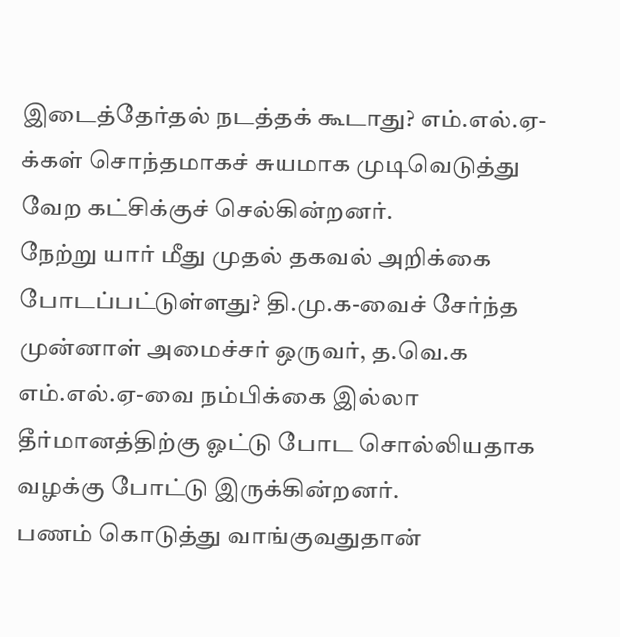இடைத்தேர்தல் நடத்தக் கூடாது? எம்.எல்.ஏ-க்கள் சொந்தமாகச் சுயமாக முடிவெடுத்து வேற கட்சிக்குச் செல்கின்றனர்.
நேற்று யார் மீது முதல் தகவல் அறிக்கை போடப்பட்டுள்ளது? தி.மு.க-வைச் சேர்ந்த முன்னாள் அமைச்சர் ஒருவர், த.வெ.க எம்.எல்.ஏ-வை நம்பிக்கை இல்லா தீர்மானத்திற்கு ஓட்டு போட சொல்லியதாக வழக்கு போட்டு இருக்கின்றனர்.
பணம் கொடுத்து வாங்குவதுதான்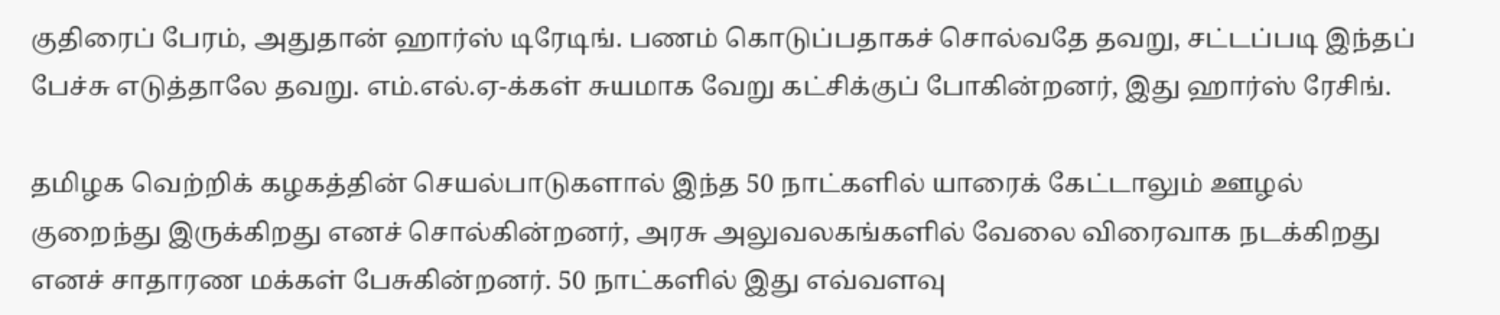குதிரைப் பேரம், அதுதான் ஹார்ஸ் டிரேடிங். பணம் கொடுப்பதாகச் சொல்வதே தவறு, சட்டப்படி இந்தப் பேச்சு எடுத்தாலே தவறு. எம்.எல்.ஏ-க்கள் சுயமாக வேறு கட்சிக்குப் போகின்றனர், இது ஹார்ஸ் ரேசிங்.

தமிழக வெற்றிக் கழகத்தின் செயல்பாடுகளால் இந்த 50 நாட்களில் யாரைக் கேட்டாலும் ஊழல் குறைந்து இருக்கிறது எனச் சொல்கின்றனர், அரசு அலுவலகங்களில் வேலை விரைவாக நடக்கிறது எனச் சாதாரண மக்கள் பேசுகின்றனர். 50 நாட்களில் இது எவ்வளவு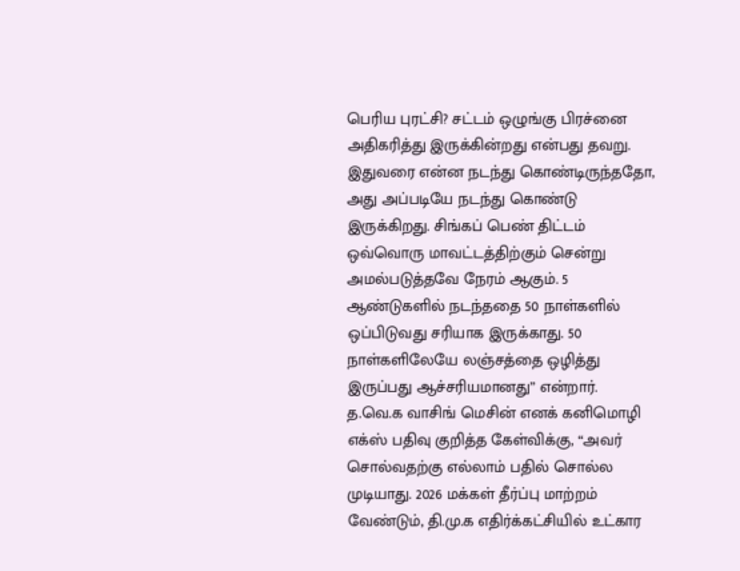பெரிய புரட்சி? சட்டம் ஒழுங்கு பிரச்னை அதிகரித்து இருக்கின்றது என்பது தவறு.
இதுவரை என்ன நடந்து கொண்டிருந்ததோ, அது அப்படியே நடந்து கொண்டு இருக்கிறது. சிங்கப் பெண் திட்டம் ஒவ்வொரு மாவட்டத்திற்கும் சென்று அமல்படுத்தவே நேரம் ஆகும். 5 ஆண்டுகளில் நடந்ததை 50 நாள்களில் ஒப்பிடுவது சரியாக இருக்காது. 50 நாள்களிலேயே லஞ்சத்தை ஒழித்து இருப்பது ஆச்சரியமானது” என்றார்.
த.வெ.க வாசிங் மெசின் எனக் கனிமொழி எக்ஸ் பதிவு குறித்த கேள்விக்கு, “அவர் சொல்வதற்கு எல்லாம் பதில் சொல்ல முடியாது. 2026 மக்கள் தீர்ப்பு மாற்றம் வேண்டும், தி.மு.க எதிர்க்கட்சியில் உட்கார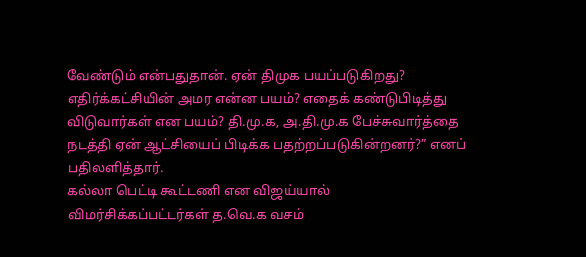வேண்டும் என்பதுதான். ஏன் திமுக பயப்படுகிறது? எதிர்க்கட்சியின் அமர என்ன பயம்? எதைக் கண்டுபிடித்து விடுவார்கள் என பயம்? தி.மு.க, அ.தி.மு.க பேச்சுவார்த்தை நடத்தி ஏன் ஆட்சியைப் பிடிக்க பதற்றப்படுகின்றனர்?” எனப் பதிலளித்தார்.
கல்லா பெட்டி கூட்டணி என விஜய்யால் விமர்சிக்கப்பட்டர்கள் த.வெ.க வசம்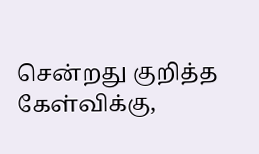சென்றது குறித்த கேள்விக்கு,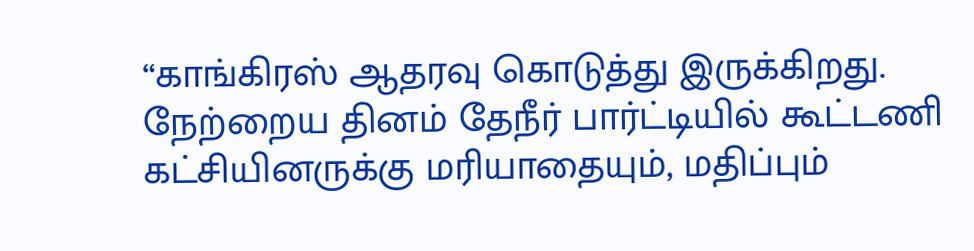“காங்கிரஸ் ஆதரவு கொடுத்து இருக்கிறது. நேற்றைய தினம் தேநீர் பார்ட்டியில் கூட்டணி கட்சியினருக்கு மரியாதையும், மதிப்பும்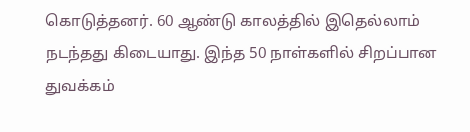கொடுத்தனர். 60 ஆண்டு காலத்தில் இதெல்லாம் நடந்தது கிடையாது. இந்த 50 நாள்களில் சிறப்பான துவக்கம்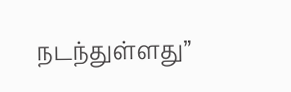நடந்துள்ளது”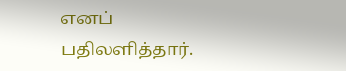எனப் பதிலளித்தார்.